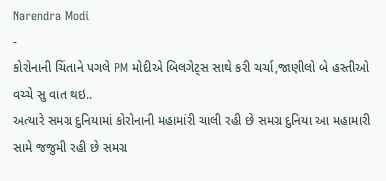Narendra Modi
-
કોરોનાની ચિંતાને પગલે PM મોદીએ બિલગેટ્સ સાથે કરી ચર્ચા,જાણીલો બે હસ્તીઓ વચ્ચે સુ વાત થઇ..
અત્યારે સમગ્ર દુનિયામાં કોરોનાની મહામાંરી ચાલી રહી છે સમગ્ર દુનિયા આ મહામારી સામે જજુમી રહી છે સમગ્ર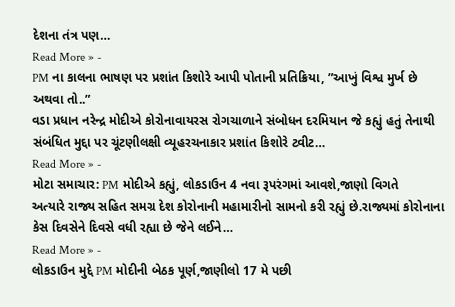દેશના તંત્ર પણ…
Read More » -
PM ના કાલના ભાષણ પર પ્રશાંત કિશોરે આપી પોતાની પ્રતિક્રિયા, ”આખું વિશ્વ મુર્ખ છે અથવા તો..”
વડા પ્રધાન નરેન્દ્ર મોદીએ કોરોનાવાયરસ રોગચાળાને સંબોધન દરમિયાન જે કહ્યું હતું તેનાથી સંબંધિત મુદ્દા પર ચૂંટણીલક્ષી વ્યૂહરચનાકાર પ્રશાંત કિશોરે ટ્વીટ…
Read More » -
મોટા સમાચાર: PM મોદીએ કહ્યું, લોકડાઉન 4 નવા રૂપરંગમાં આવશે,જાણો વિગતે
અત્યારે રાજ્ય સહિત સમગ્ર દેશ કોરોનાની મહામારીનો સામનો કરી રહ્યું છે.રાજ્યમાં કોરોનાના કેસ દિવસેને દિવસે વધી રહ્યા છે જેને લઈને…
Read More » -
લોકડાઉન મુદ્દે PM મોદીની બેઠક પૂર્ણ,જાણીલો 17 મે પછી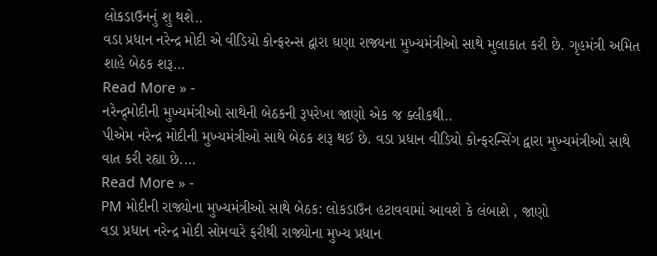લોકડાઉનનું શુ થશે..
વડા પ્રધાન નરેન્દ્ર મોદી એ વીડિયો કોન્ફરન્સ દ્વારા ઘણા રાજ્યના મુખ્યમંત્રીઓ સાથે મુલાકાત કરી છે. ગૃહમંત્રી અમિત શાહે બેઠક શરૂ…
Read More » -
નરેન્દ્ર્મોદીની મુખ્યમંત્રીઓ સાથેની બેઠકની રૂપરેખા જાણો એક જ ક્લીકથી..
પીએમ નરેન્દ્ર મોદીની મુખ્યમંત્રીઓ સાથે બેઠક શરૂ થઈ છે. વડા પ્રધાન વીડિયો કોન્ફરન્સિંગ દ્વારા મુખ્યમંત્રીઓ સાથે વાત કરી રહ્યા છે.…
Read More » -
PM મોદીની રાજ્યોના મુખ્યમંત્રીઓ સાથે બેઠક: લોકડાઉન હટાવવામાં આવશે કે લંબાશે , જાણો
વડા પ્રધાન નરેન્દ્ર મોદી સોમવારે ફરીથી રાજ્યોના મુખ્ય પ્રધાન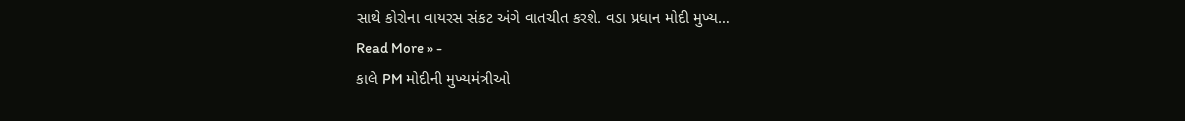સાથે કોરોના વાયરસ સંકટ અંગે વાતચીત કરશે. વડા પ્રધાન મોદી મુખ્ય…
Read More » -
કાલે PM મોદીની મુખ્યમંત્રીઓ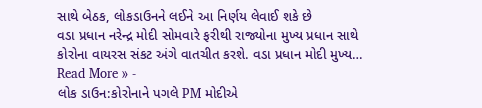સાથે બેઠક, લોકડાઉનને લઈને આ નિર્ણય લેવાઈ શકે છે
વડા પ્રધાન નરેન્દ્ર મોદી સોમવારે ફરીથી રાજ્યોના મુખ્ય પ્રધાન સાથે કોરોના વાયરસ સંકટ અંગે વાતચીત કરશે. વડા પ્રધાન મોદી મુખ્ય…
Read More » -
લોક ડાઉન:કોરોનાને પગલે PM મોદીએ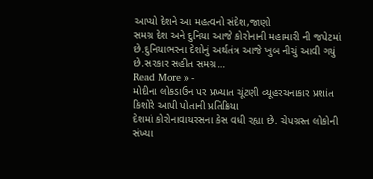આપ્યો દેશને આ મહત્વનો સંદેશ,જાણો
સમગ્ર દેશ અને દુનિયા આજે કોરોનાની મહામારી ની જપેટમાં છે.દુનિયાભરના દેશોનું અર્થતંત્ર આજે ખુબ નીચું આવી ગયું છે.સરકાર સહીત સમગ્ર…
Read More » -
મોદીના લોકડાઉન પર પ્રખ્યાત ચૂંટણી વ્યૂહરચનાકાર પ્રશાંત કિશોરે આપી પોતાની પ્રતિક્રિયા
દેશમાં કોરોનાવાયરસના કેસ વધી રહ્યા છે. ચેપગ્રસ્ત લોકોની સંખ્યા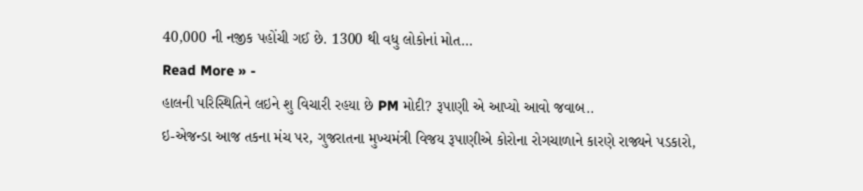40,000 ની નજીક પહોંચી ગઈ છે. 1300 થી વધુ લોકોનાં મોત…
Read More » -
હાલની પરિસ્થિતિને લઇને શુ વિચારી રહયા છે PM મોદી? રૂપાણી એ આપ્યો આવો જવાબ..
ઇ-એજન્ડા આજ તકના મંચ પર, ગુજરાતના મુખ્યમંત્રી વિજય રૂપાણીએ કોરોના રોગચાળાને કારણે રાજ્યને પડકારો,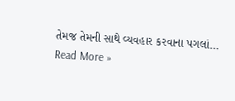તેમજ તેમની સાથે વ્યવહાર કરવાના પગલાં…
Read More »